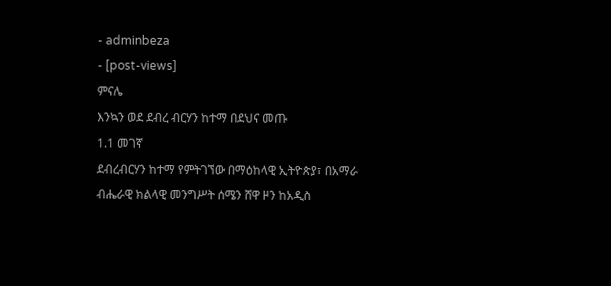- adminbeza
- [post-views]
ምናሌ
እንኳን ወደ ደብረ ብርሃን ከተማ በደህና መጡ
1.1 መገኛ
ደብረብርሃን ከተማ የምትገኘው በማዕከላዊ ኢትዮጵያ፣ በአማራ ብሔራዊ ክልላዊ መንግሥት ሰሜን ሸዋ ዞን ከአዲስ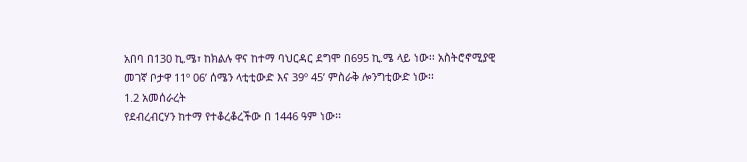አበባ በ130 ኪ.ሜ፣ ከክልሉ ዋና ከተማ ባህርዳር ደግሞ በ695 ኪ.ሜ ላይ ነው፡፡ አስትሮኖሚያዊ መገኛ ቦታዋ 11º 06’ ሰሜን ላቲቲውድ እና 39º 45’ ምስራቅ ሎንግቲውድ ነው፡፡
1.2 አመሰራረት
የደብረብርሃን ከተማ የተቆረቆረችው በ 1446 ዓም ነው፡፡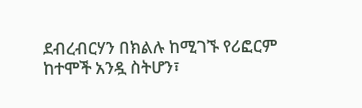ደብረብርሃን በክልሉ ከሚገኙ የሪፎርም ከተሞች አንዷ ስትሆን፣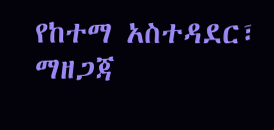የከተማ አስተዳደር፣ ማዘጋጃ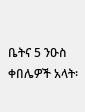ቤትና 5 ንዑስ ቀበሌዎች አላት፡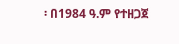፡ በ1984 ዓ.ም የተዘጋጀ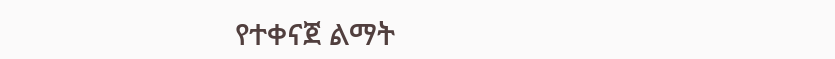የተቀናጀ ልማት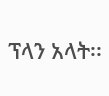ፕላን አላት፡፡